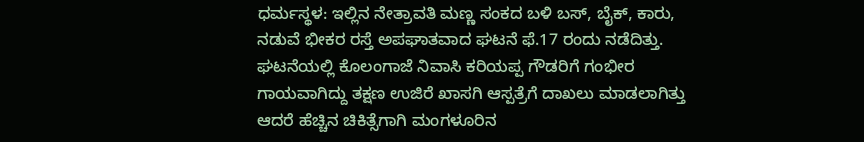ಧರ್ಮಸ್ಥಳ: ಇಲ್ಲಿನ ನೇತ್ರಾವತಿ ಮಣ್ಣ ಸಂಕದ ಬಳಿ ಬಸ್, ಬೈಕ್, ಕಾರು, ನಡುವೆ ಭೀಕರ ರಸ್ತೆ ಅಪಘಾತವಾದ ಘಟನೆ ಫೆ.17 ರಂದು ನಡೆದಿತ್ತು.
ಘಟನೆಯಲ್ಲಿ ಕೊಲಂಗಾಜೆ ನಿವಾಸಿ ಕರಿಯಪ್ಪ ಗೌಡರಿಗೆ ಗಂಭೀರ ಗಾಯವಾಗಿದ್ದು ತಕ್ಷಣ ಉಜಿರೆ ಖಾಸಗಿ ಆಸ್ಪತ್ರೆಗೆ ದಾಖಲು ಮಾಡಲಾಗಿತ್ತು ಆದರೆ ಹೆಚ್ಚಿನ ಚಿಕಿತ್ಸೆಗಾಗಿ ಮಂಗಳೂರಿನ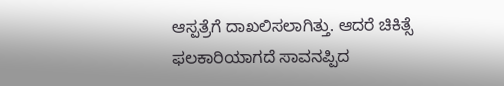ಆಸ್ಪತ್ರೆಗೆ ದಾಖಲಿಸಲಾಗಿತ್ತು. ಆದರೆ ಚಿಕಿತ್ಸೆ ಫಲಕಾರಿಯಾಗದೆ ಸಾವನಪ್ಪಿದ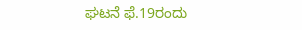ಘಟನೆ ಫೆ.19ರಂದು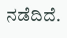ನಡೆದಿದೆ.